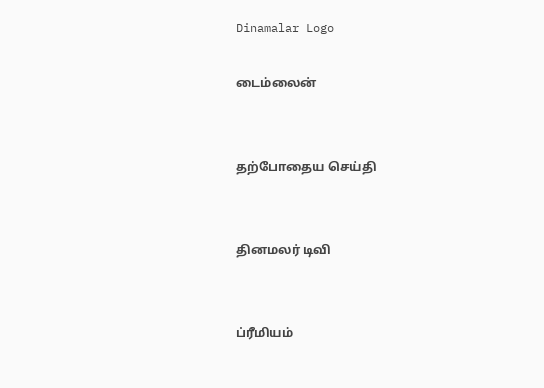Dinamalar Logo

டைம்லைன்


தற்போதைய செய்தி


தினமலர் டிவி


ப்ரீமியம்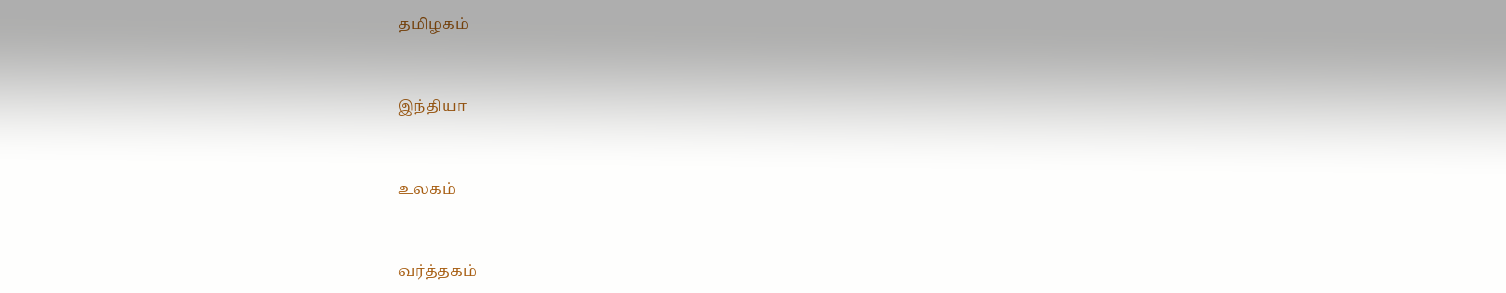தமிழகம்


இந்தியா


உலகம்


வர்த்தகம்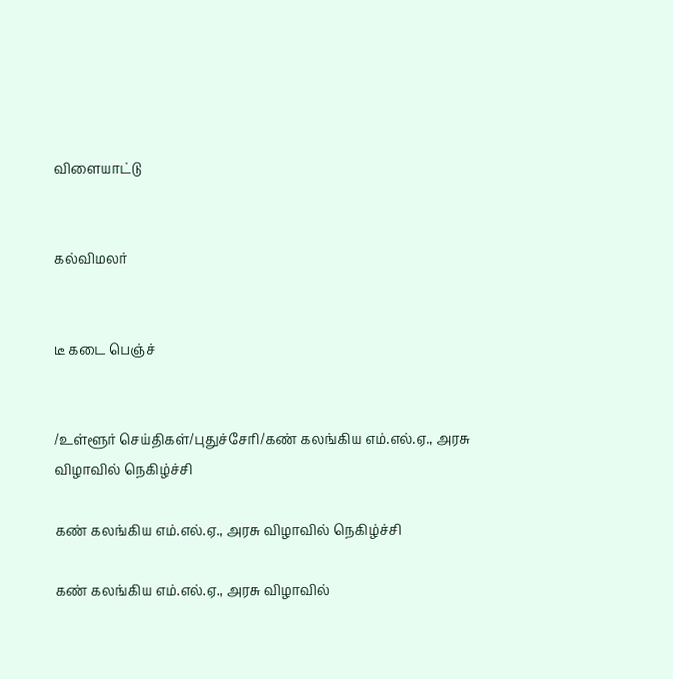விளையாட்டு


கல்விமலர்


டீ கடை பெஞ்ச்


/உள்ளூர் செய்திகள்/புதுச்சேரி/கண் கலங்கிய எம்.எல்.ஏ., அரசு விழாவில் நெகிழ்ச்சி

கண் கலங்கிய எம்.எல்.ஏ., அரசு விழாவில் நெகிழ்ச்சி

கண் கலங்கிய எம்.எல்.ஏ., அரசு விழாவில்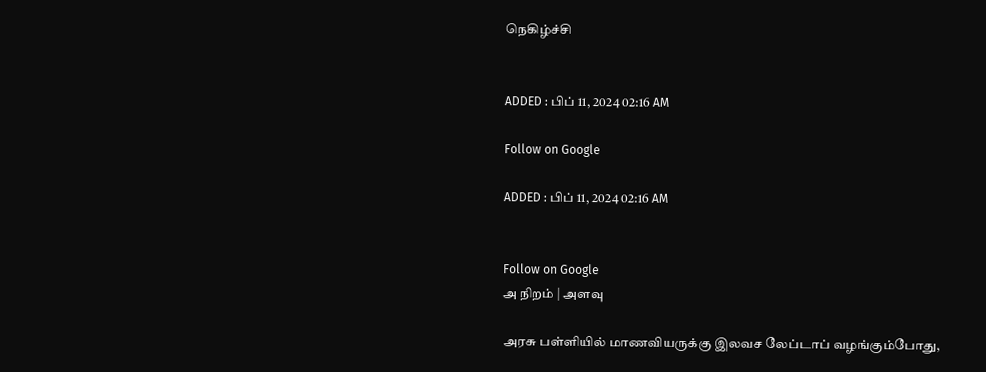நெகிழ்ச்சி


ADDED : பிப் 11, 2024 02:16 AM

Follow on Google

ADDED : பிப் 11, 2024 02:16 AM


Follow on Google
அ நிறம் | அளவு

அரசு பள்ளியில் மாணவியருக்கு இலவச லேப்டாப் வழங்கும்போது,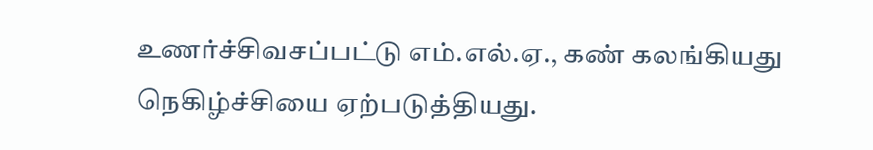உணர்ச்சிவசப்பட்டு எம்.எல்.ஏ., கண் கலங்கியது நெகிழ்ச்சியை ஏற்படுத்தியது.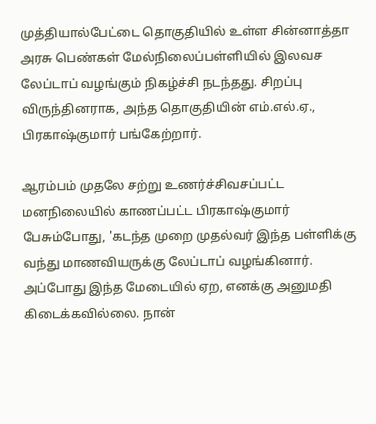முத்தியால்பேட்டை தொகுதியில் உள்ள சின்னாத்தா அரசு பெண்கள் மேல்நிலைப்பள்ளியில் இலவச லேப்டாப் வழங்கும் நிகழ்ச்சி நடந்தது. சிறப்பு விருந்தினராக, அந்த தொகுதியின் எம்.எல்.ஏ., பிரகாஷ்குமார் பங்கேற்றார்.

ஆரம்பம் முதலே சற்று உணர்ச்சிவசப்பட்ட மனநிலையில் காணப்பட்ட பிரகாஷ்குமார் பேசும்போது, 'கடந்த முறை முதல்வர் இந்த பள்ளிக்கு வந்து மாணவியருக்கு லேப்டாப் வழங்கினார். அப்போது இந்த மேடையில் ஏற, எனக்கு அனுமதி கிடைக்கவில்லை. நான்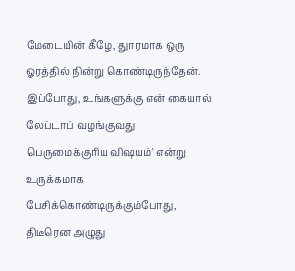மேடையின் கீழே, துாரமாக ஒரு ஓரத்தில் நின்று கொண்டிருந்தேன். இப்போது, உங்களுக்கு என் கையால் லேப்டாப் வழங்குவது பெருமைக்குரிய விஷயம்' என்று உருக்கமாக பேசிக்கொண்டிருக்கும்போது, திடீரென அழுது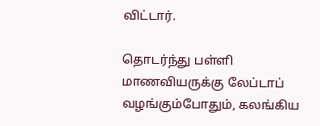விட்டார்.

தொடர்ந்து பள்ளி மாணவியருக்கு லேப்டாப் வழங்கும்போதும், கலங்கிய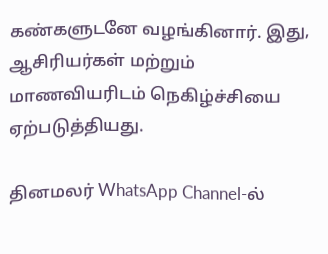கண்களுடனே வழங்கினார். இது, ஆசிரியர்கள் மற்றும் மாணவியரிடம் நெகிழ்ச்சியை ஏற்படுத்தியது.

தினமலர் WhatsApp Channel-ல்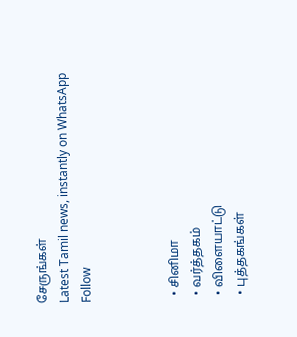சேருங்கள்
Latest Tamil news, instantly on WhatsApp
Follow



  • சினிமா
  • வர்த்தகம்
  • விளையாட்டு
  • புத்தகங்கள்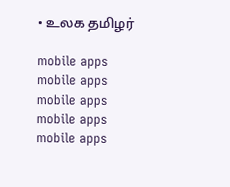• உலக தமிழர்

mobile apps
mobile apps
mobile apps
mobile apps
mobile apps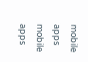mobile apps
mobile apps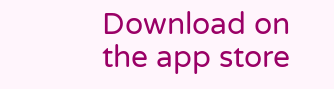Download on the app store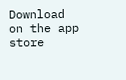Download on the app store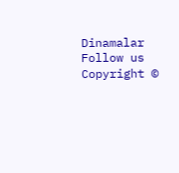Dinamalar
Follow us
Copyright ©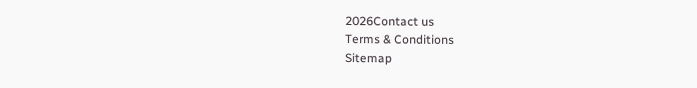2026Contact us
Terms & Conditions
Sitemap